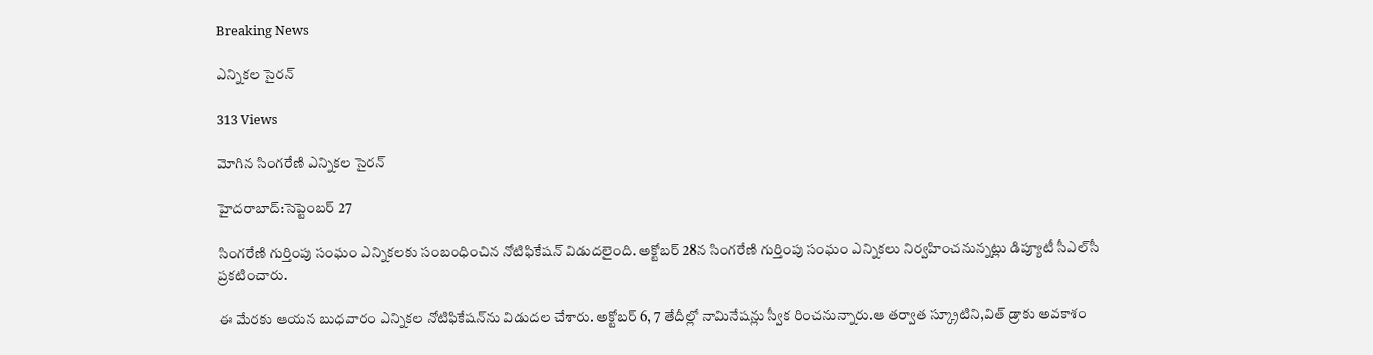Breaking News

ఎన్నికల సైరన్

313 Views

మోగిన సింగరేణి ఎన్నికల సైరన్

హైదరాబాద్:సెప్టెంబర్ 27

సింగరేణి గుర్తింపు సంఘం ఎన్నికలకు సంబంధించిన నోటిఫికేషన్‌ విడుదలైంది. అక్టోబర్‌ 28న సింగరేణి గుర్తింపు సంఘం ఎన్నికలు నిర్వహించనున్నట్లు డిప్యూటీ సీఎల్‌సీ ప్రకటించారు.

ఈ మేరకు ఆయన బుధవారం ఎన్నికల నోటిఫికేషన్‌ను విడుదల చేశారు. అక్టోబర్‌ 6, 7 తేదీల్లో నామినేషన్లు స్వీక రించనున్నారు.ఆ తర్వాత స్క్రూటిని,విత్‌ డ్రాకు అవకాశం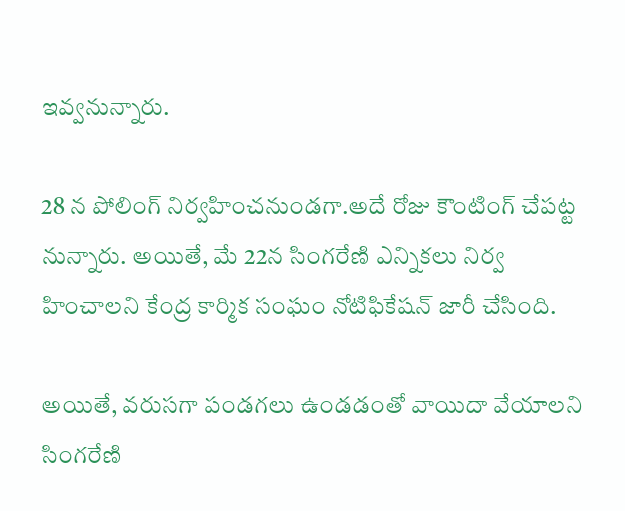ఇవ్వనున్నారు.

28 న పోలింగ్‌ నిర్వహించనుండగా.అదే రోజు కౌంటింగ్‌ చేపట్ట నున్నారు. అయితే, మే 22న సింగరేణి ఎన్నికలు నిర్వ హించాలని కేంద్ర కార్మిక సంఘం నోటిఫికేషన్‌ జారీ చేసింది.

అయితే, వరుసగా పండగలు ఉండడంతో వాయిదా వేయాలని సింగరేణి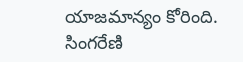యాజమాన్యం కోరింది. సింగరేణి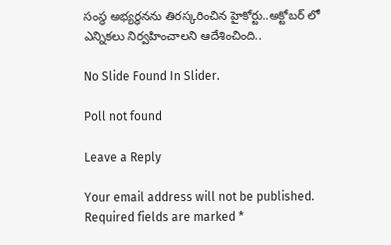సంస్థ అభ్యర్థనను తిరస్కరించిన హైకోర్టు..అక్టోబర్‌ లో ఎన్నికలు నిర్వహించాలని ఆదేశించింది..

No Slide Found In Slider.

Poll not found

Leave a Reply

Your email address will not be published. Required fields are marked *